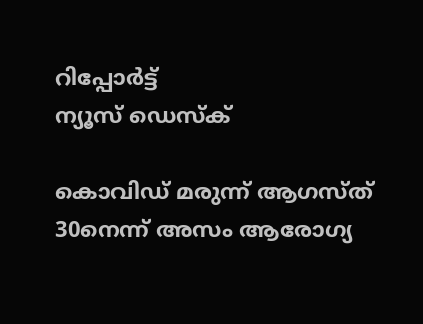റിപ്പോര്‍ട്ട്
ന്യൂസ് ഡെസ്ക്

കൊവിഡ് മരുന്ന് ആഗസ്ത് 30നെന്ന് അസം ആരോഗ്യ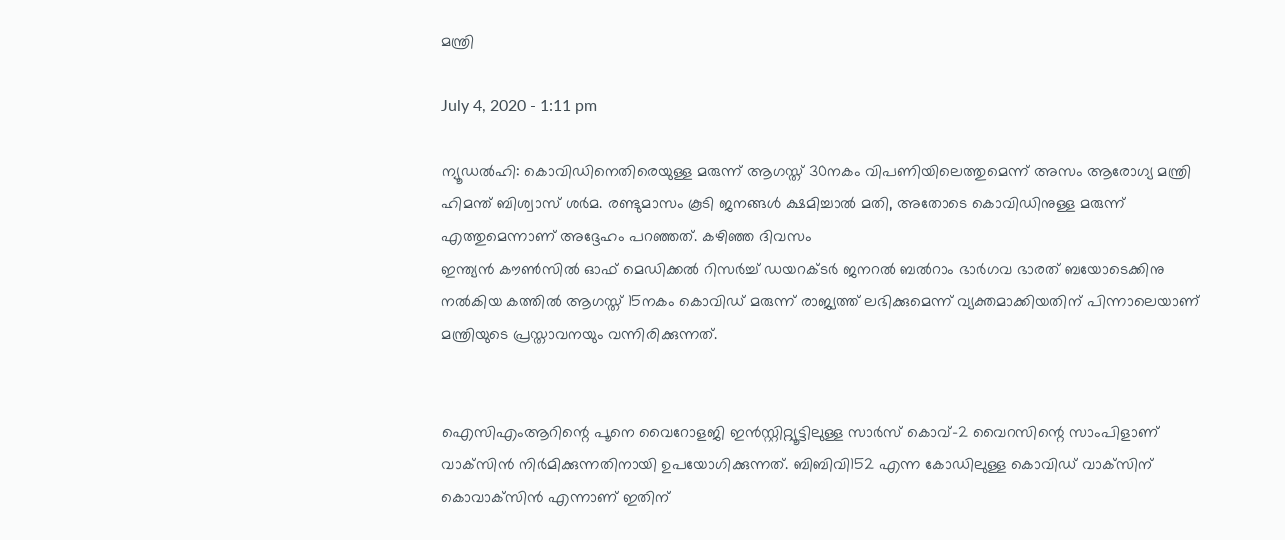മന്ത്രി

July 4, 2020 - 1:11 pm

ന്യൂഡല്‍ഹി: കൊവിഡിനെതിരെയുള്ള മരുന്ന് ആഗസ്ത് 30നകം വിപണിയിലെത്തുമെന്ന് അസം ആരോഗ്യ മന്ത്രി ഹിമന്ത് ബിശ്വാസ് ശര്‍മ. രണ്ടുമാസം കൂടി ജനങ്ങള്‍ ക്ഷമിച്ചാല്‍ മതി, അതോടെ കൊവിഡിനുള്ള മരുന്ന് എത്തുമെന്നാണ് അദ്ദേഹം പറഞ്ഞത്. കഴിഞ്ഞ ദിവസം
ഇന്ത്യന്‍ കൗണ്‍സില്‍ ഓഫ് മെഡിക്കല്‍ റിസര്‍ച്ച് ഡയറക്ടര്‍ ജനറല്‍ ബല്‍റാം ഭാര്‍ഗവ ഭാരത് ബയോടെക്കിനു നല്‍കിയ കത്തില്‍ ആഗസ്ത് 15നകം കൊവിഡ് മരുന്ന് രാജ്യത്ത് ലഭിക്കുമെന്ന് വ്യക്തമാക്കിയതിന് പിന്നാലെയാണ് മന്ത്രിയുടെ പ്രസ്താവനയും വന്നിരിക്കുന്നത്.


ഐസിഎംആറിന്റെ പൂനെ വൈറോളജി ഇന്‍സ്റ്റിറ്റ്യൂട്ടിലുള്ള സാര്‍സ് കൊവ്-2 വൈറസിന്റെ സാംപിളാണ് വാക്‌സിന്‍ നിര്‍മിക്കുന്നതിനായി ഉപയോഗിക്കുന്നത്. ബിബിവി152 എന്ന കോഡിലുള്ള കൊവിഡ് വാക്‌സിന് കൊവാക്‌സിന്‍ എന്നാണ് ഇതിന്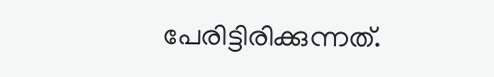പേരിട്ടിരിക്കുന്നത്.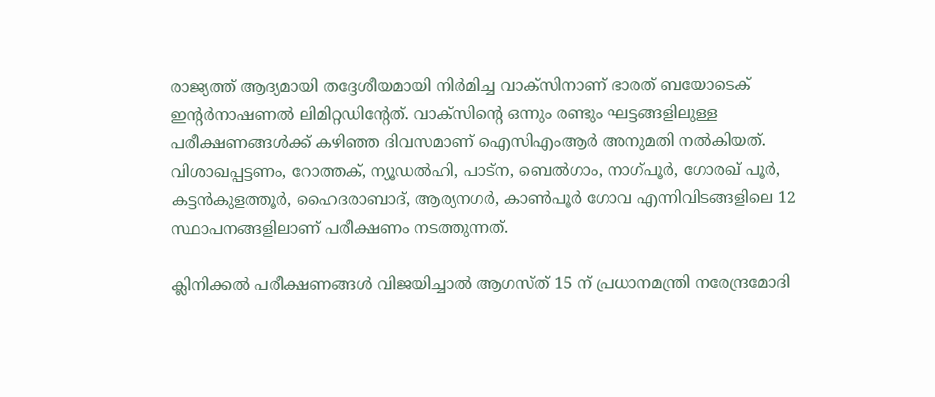രാജ്യത്ത് ആദ്യമായി തദ്ദേശീയമായി നിര്‍മിച്ച വാക്‌സിനാണ് ഭാരത് ബയോടെക് ഇന്റര്‍നാഷണല്‍ ലിമിറ്റഡിന്റേത്. വാക്‌സിന്റെ ഒന്നും രണ്ടും ഘട്ടങ്ങളിലുള്ള പരീക്ഷണങ്ങള്‍ക്ക് കഴിഞ്ഞ ദിവസമാണ് ഐസിഎംആര്‍ അനുമതി നല്‍കിയത്. വിശാഖപ്പട്ടണം, റോത്തക്, ന്യൂഡല്‍ഹി, പാട്ന, ബെല്‍ഗാം, നാഗ്പൂര്‍, ഗോരഖ് പൂര്‍, കട്ടന്‍കുളത്തൂര്‍, ഹൈദരാബാദ്, ആര്യനഗര്‍, കാണ്‍പൂര്‍ ഗോവ എന്നിവിടങ്ങളിലെ 12 സ്ഥാപനങ്ങളിലാണ് പരീക്ഷണം നടത്തുന്നത്.

ക്ലിനിക്കല്‍ പരീക്ഷണങ്ങള്‍ വിജയിച്ചാല്‍ ആഗസ്ത് 15 ന് പ്രധാനമന്ത്രി നരേന്ദ്രമോദി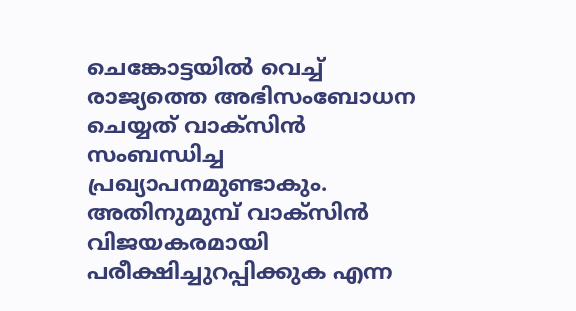ചെങ്കോട്ടയില്‍ വെച്ച് രാജ്യത്തെ അഭിസംബോധന ചെയ്യത് വാക്‌സിന്‍ സംബന്ധിച്ച പ്രഖ്യാപനമുണ്ടാകും. അതിനുമുമ്പ് വാക്‌സിന്‍ വിജയകരമായി പരീക്ഷിച്ചുറപ്പിക്കുക എന്ന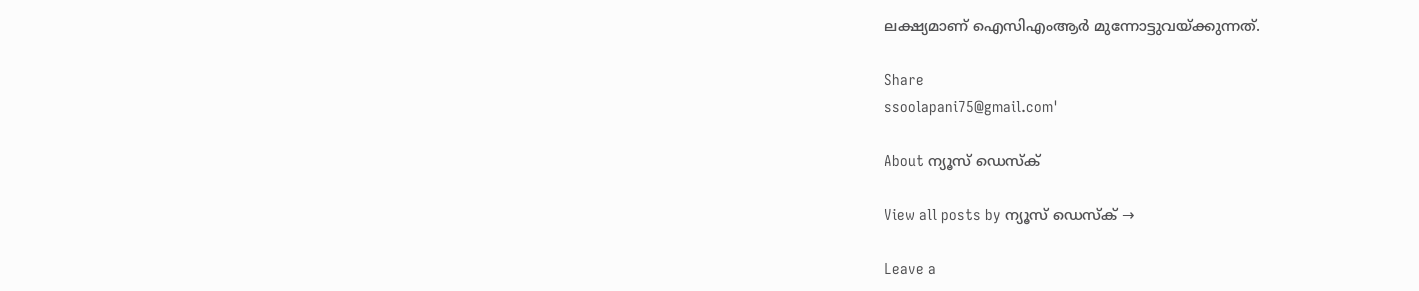ലക്ഷ്യമാണ് ഐസിഎംആര്‍ മുന്നോട്ടുവയ്ക്കുന്നത്.

Share
ssoolapani75@gmail.com'

About ന്യൂസ് ഡെസ്ക്

View all posts by ന്യൂസ് ഡെസ്ക് →

Leave a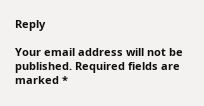Reply

Your email address will not be published. Required fields are marked *